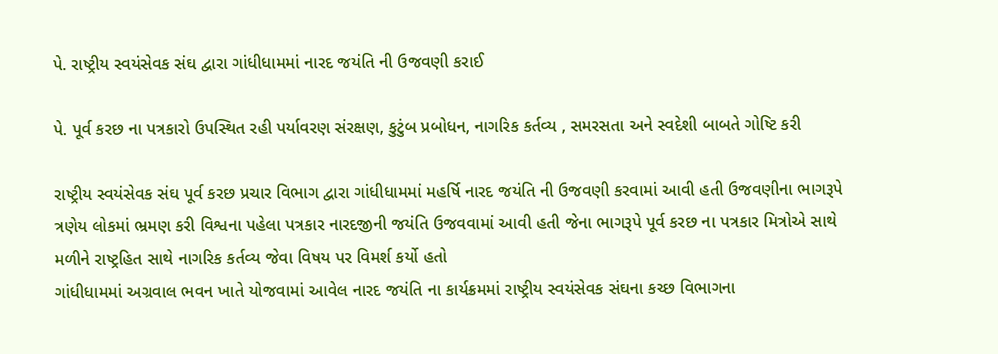પે. રાષ્ટ્રીય સ્વયંસેવક સંઘ દ્વારા ગાંધીધામમાં નારદ જયંતિ ની ઉજવણી કરાઈ

પે. પૂર્વ કરછ ના પત્રકારો ઉપસ્થિત રહી પર્યાવરણ સંરક્ષણ, કુટુંબ પ્રબોધન, નાગરિક કર્તવ્ય , સમરસતા અને સ્વદેશી બાબતે ગોષ્ટિ કરી

રાષ્ટ્રીય સ્વયંસેવક સંઘ પૂર્વ કરછ પ્રચાર વિભાગ દ્વારા ગાંધીધામમાં મહર્ષિ નારદ જયંતિ ની ઉજવણી કરવામાં આવી હતી ઉજવણીના ભાગરૂપે ત્રણેય લોકમાં ભ્રમણ કરી વિશ્વના પહેલા પત્રકાર નારદજીની જયંતિ ઉજવવામાં આવી હતી જેના ભાગરૂપે પૂર્વ કરછ ના પત્રકાર મિત્રોએ સાથે મળીને રાષ્ટ્રહિત સાથે નાગરિક કર્તવ્ય જેવા વિષય પર વિમર્શ કર્યો હતો
ગાંધીધામમાં અગ્રવાલ ભવન ખાતે યોજવામાં આવેલ નારદ જયંતિ ના કાર્યક્રમમાં રાષ્ટ્રીય સ્વયંસેવક સંઘના કચ્છ વિભાગના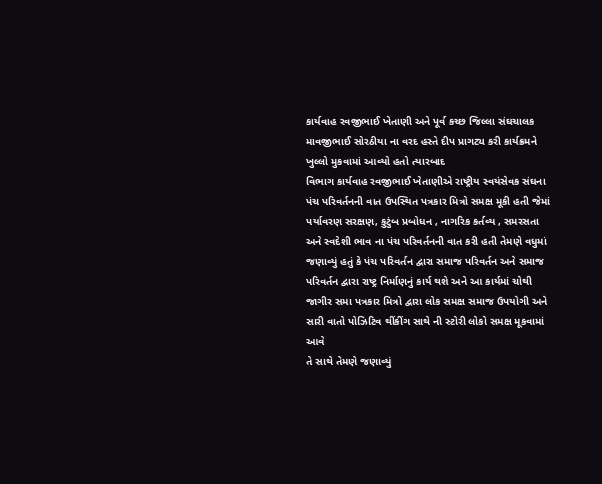કાર્યવાહ રવજીભાઈ ખેતાણી અને પૂર્વ કચ્છ જિલ્લા સંઘચાલક માવજીભાઈ સોરઠીયા ના વરદ હસ્તે દીપ પ્રાગટ્ય કરી કાર્યક્રમને ખુલ્લો મુકવામાં આવ્યો હતો ત્યારબાદ
વિભાગ કાર્યવાહ રવજીભાઈ ખેતાણીએ રાષ્ટ્રીય સ્વયંસેવક સંઘના પંચ પરિવર્તનની વાત ઉપસ્થિત પત્રકાર મિત્રો સમક્ષ મૂકી હતી જેમાં પર્યાવરણ સરક્ષણ, કુટુંબ પ્રબોધન , નાગરિક કર્તવ્ય , સમરસતા અને સ્વદેશી ભાવ ના પંચ પરિવર્તનની વાત કરી હતી તેમણે વધુમાં જણાવ્યું હતું કે પંચ પરિવર્તન દ્વારા સમાજ પરિવર્તન અને સમાજ પરિવર્તન દ્વારા રાષ્ટ્ર નિર્માણનું કાર્ય થશે અને આ કાર્યમાં ચોથી જાગીર સમા પત્રકાર મિત્રો દ્વારા લોક સમક્ષ સમાજ ઉપયોગી અને સારી વાતો પોઝિટિવ થીંકીંગ સાથે ની સ્ટોરી લોકો સમક્ષ મૂકવામાં આવે
તે સાથે તેમણે જણાવ્યું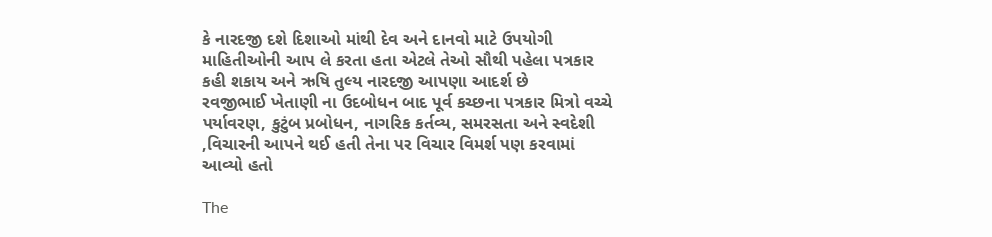કે નારદજી દશે દિશાઓ માંથી દેવ અને દાનવો માટે ઉપયોગી માહિતીઓની આપ લે કરતા હતા એટલે તેઓ સૌથી પહેલા પત્રકાર કહી શકાય અને ઋષિ તુલ્ય નારદજી આપણા આદર્શ છે
રવજીભાઈ ખેતાણી ના ઉદબોધન બાદ પૂર્વ કચ્છના પત્રકાર મિત્રો વચ્ચે પર્યાવરણ, કુટુંબ પ્રબોધન, નાગરિક કર્તવ્ય, સમરસતા અને સ્વદેશી ,વિચારની આપને થઈ હતી તેના પર વિચાર વિમર્શ પણ કરવામાં આવ્યો હતો

The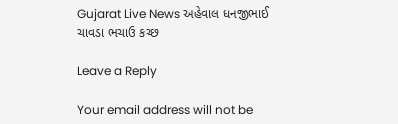Gujarat Live News અહેવાલ ધનજીભાઈ ચાવડા ભચાઉ કચ્છ

Leave a Reply

Your email address will not be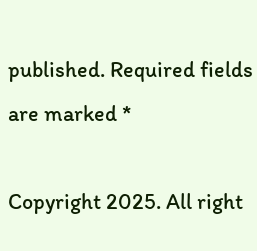published. Required fields are marked *

Copyright 2025. All right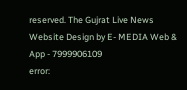reserved. The Gujrat Live News Website Design by E- MEDIA Web & App - 7999906109
error: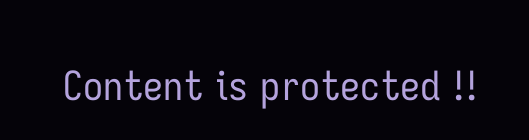Content is protected !!